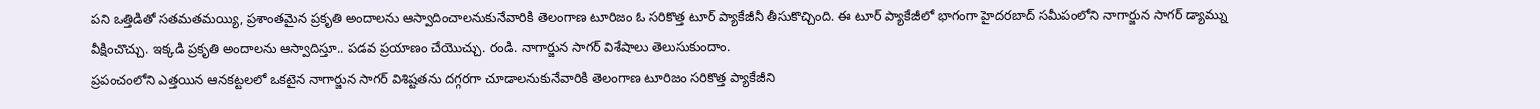పని ఒత్తిడితో సతమతమయ్యి, ప్రశాంతమైన ప్రకృతి అందాలను ఆస్వాదించాలనుకునేవారికి తెలంగాణ టూరిజం ఓ సరికొత్త టూర్ ప్యాకేజీనీ తీసుకొచ్చింది. ఈ టూర్ ప్యాకేజీలో భాగంగా హైదరబాద్ సమీపంలోని నాగార్జున సాగర్ డ్యామ్ను వీక్షించొచ్చు. ఇక్కడి ప్రకృతి అందాలను ఆస్వాదిస్తూ.. పడవ ప్రయాణం చేయొచ్చు. రండి. నాగార్జున సాగర్ విశేషాలు తెలుసుకుందాం.
ప్రపంచంలోని ఎత్తయిన ఆనకట్టలలో ఒకటైన నాగార్జున సాగర్ విశిష్టతను దగ్గరగా చూడాలనుకునేవారికి తెలంగాణ టూరిజం సరికొత్త ప్యాకేజీని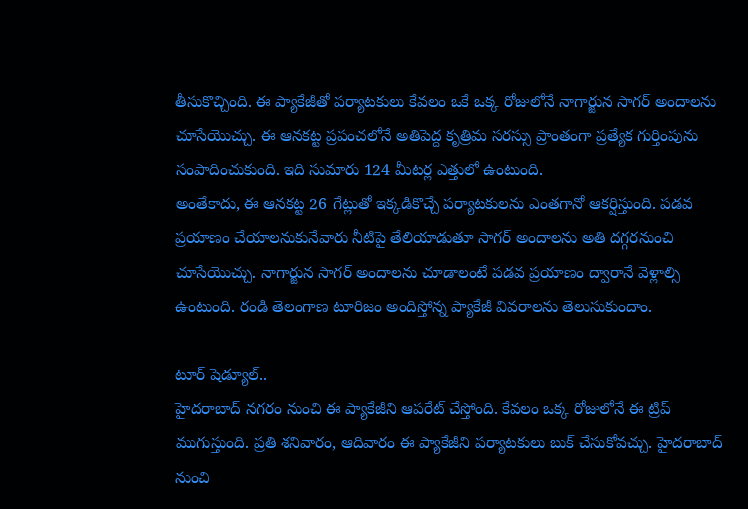తీసుకొచ్చింది. ఈ ప్యాకేజీతో పర్యాటకులు కేవలం ఒకే ఒక్క రోజులోనే నాగార్జున సాగర్ అందాలను చూసేయొచ్చు. ఈ ఆనకట్ట ప్రపంచలోనే అతిపెద్ద కృత్రిమ సరస్సు ప్రాంతంగా ప్రత్యేక గుర్తింపును సంపాదించుకుంది. ఇది సుమారు 124 మీటర్ల ఎత్తులో ఉంటుంది.
అంతేకాదు, ఈ ఆనకట్ట 26 గేట్లుతో ఇక్కడికొచ్చే పర్యాటకులను ఎంతగానో ఆకర్షిస్తుంది. పడవ ప్రయాణం చేయాలనుకునేవారు నీటిపై తేలియాడుతూ సాగర్ అందాలను అతి దగ్గరనుంచి చూసేయొచ్చు. నాగార్జున సాగర్ అందాలను చూడాలంటే పడవ ప్రయాణం ద్వారానే వెళ్లాల్సి ఉంటుంది. రండి తెలంగాణ టూరిజం అందిస్తోన్న ప్యాకేజీ వివరాలను తెలుసుకుందాం.

టూర్ షెడ్యూల్..
హైదరాబాద్ నగరం నుంచి ఈ ప్యాకేజీని ఆపరేట్ చేస్తోంది. కేవలం ఒక్క రోజులోనే ఈ ట్రిప్ ముగుస్తుంది. ప్రతి శనివారం, ఆదివారం ఈ ప్యాకేజీని పర్యాటకులు బుక్ చేసుకోవచ్చు. హైదరాబాద్ నుంచి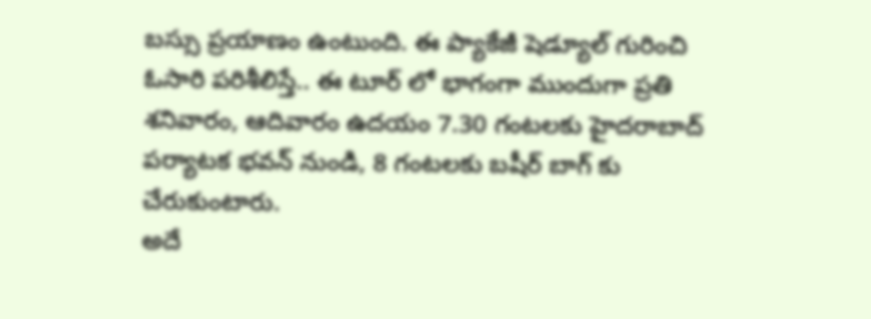బస్సు ప్రయాణం ఉంటుంది. ఈ ప్యాకేజీ షెడ్యూల్ గురించి ఓసారి పరిశీలిస్తే.. ఈ టూర్ లో భాగంగా ముందుగా ప్రతి శనివారం, ఆదివారం ఉదయం 7.30 గంటలకు హైదరాబాద్ పర్యాటక భవన్ నుండి, 8 గంటలకు బషీర్ బాగ్ కు చేరుకుంటారు.
అదే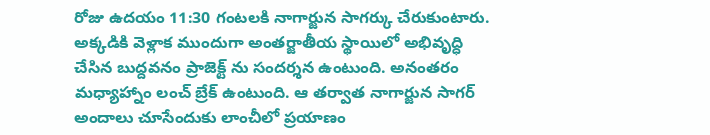రోజు ఉదయం 11:30 గంటలకి నాగార్జున సాగర్కు చేరుకుంటారు. అక్కడికి వెళ్లాక ముందుగా అంతర్జాతీయ స్థాయిలో అభివృద్ధి చేసిన బుద్దవనం ప్రాజెక్ట్ ను సందర్శన ఉంటుంది. అనంతరం మధ్యాహ్నాం లంచ్ బ్రేక్ ఉంటుంది. ఆ తర్వాత నాగార్జున సాగర్ అందాలు చూసేందుకు లాంచీలో ప్రయాణం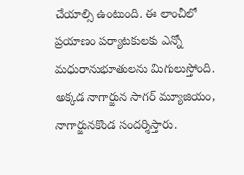చేయాల్సి ఉంటుంది. ఈ లాంచీలో ప్రయాణం పర్యాటకులకు ఎన్నో మధురానుభూతులను మిగులుస్తోంది. అక్కడ నాగార్జున సాగర్ మ్యూజియం, నాగార్జునకొండ సందర్శిస్తారు.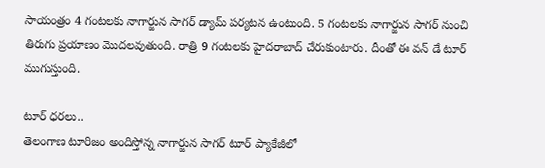సాయంత్రం 4 గంటలకు నాగార్జున సాగర్ డ్యామ్ పర్యటన ఉంటుంది. 5 గంటలకు నాగార్జున సాగర్ నుంచి తిరుగు ప్రయాణం మొదలవుతుంది. రాత్రి 9 గంటలకు హైదరాబాద్ చేరుకుంటారు. దీంతో ఈ వన్ డే టూర్ ముగుస్తుంది.

టూర్ ధరలు..
తెలంగాణ టూరిజం అందిస్తోన్న నాగార్జున సాగర్ టూర్ ప్యాకేజీలో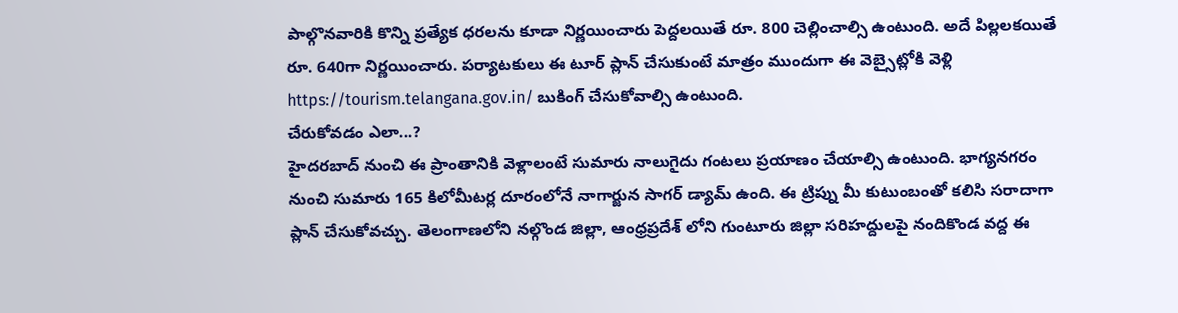పాల్గొనవారికి కొన్ని ప్రత్యేక ధరలను కూడా నిర్ణయించారు పెద్దలయితే రూ. 800 చెల్లించాల్సి ఉంటుంది. అదే పిల్లలకయితే రూ. 640గా నిర్ణయించారు. పర్యాటకులు ఈ టూర్ ప్లాన్ చేసుకుంటే మాత్రం ముందుగా ఈ వెబ్సైట్లోకి వెళ్లి https://tourism.telangana.gov.in/ బుకింగ్ చేసుకోవాల్సి ఉంటుంది.
చేరుకోవడం ఎలా...?
హైదరబాద్ నుంచి ఈ ప్రాంతానికి వెళ్లాలంటే సుమారు నాలుగైదు గంటలు ప్రయాణం చేయాల్సి ఉంటుంది. భాగ్యనగరం నుంచి సుమారు 165 కిలోమీటర్ల దూరంలోనే నాగార్జున సాగర్ డ్యామ్ ఉంది. ఈ ట్రిప్ను మీ కుటుంబంతో కలిసి సరాదాగా ప్లాన్ చేసుకోవచ్చు. తెలంగాణలోని నల్గొండ జిల్లా, ఆంధ్రప్రదేశ్ లోని గుంటూరు జిల్లా సరిహద్దులపై నందికొండ వద్ద ఈ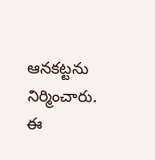ఆనకట్టను నిర్మించారు.
ఈ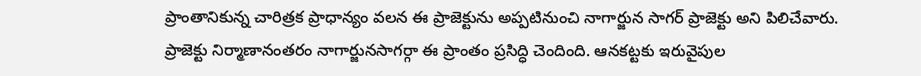ప్రాంతానికున్న చారిత్రక ప్రాధాన్యం వలన ఈ ప్రాజెక్టును అప్పటినుంచి నాగార్జున సాగర్ ప్రాజెక్టు అని పిలిచేవారు. ప్రాజెక్టు నిర్మాణానంతరం నాగార్జునసాగర్గా ఈ ప్రాంతం ప్రసిద్ధి చెందింది. ఆనకట్టకు ఇరువైపుల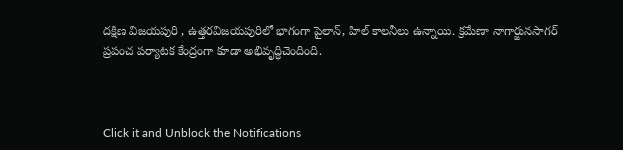దక్షిణ విజయపురి , ఉత్తరవిజయపురిలో భాగంగా పైలాన్, హిల్ కాలనీలు ఉన్నాయి. క్రమేణా నాగార్జునసాగర్ ప్రపంచ పర్యాటక కేంద్రంగా కూడా అభివృద్ధిచెందింది.



Click it and Unblock the Notifications